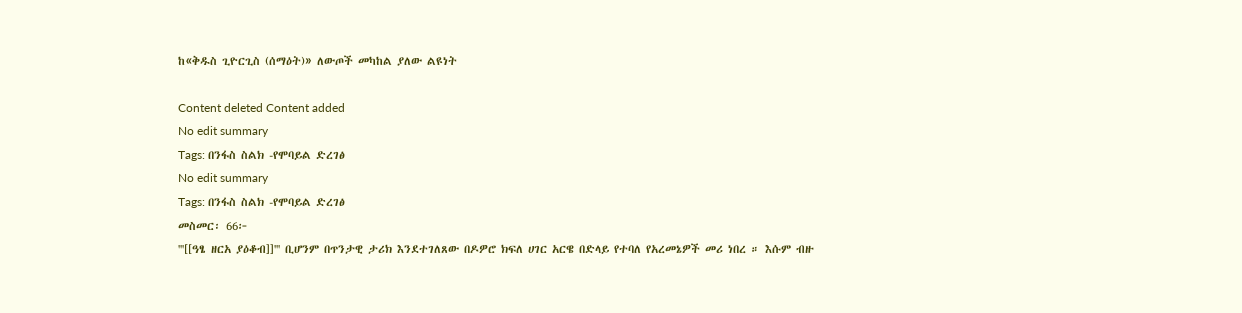ከ«ቅዱስ ጊዮርጊስ (ሰማዕት)» ለውጦች መካከል ያለው ልዩነት

Content deleted Content added
No edit summary
Tags: በንፋስ ስልክ -የሞባይል ድረገፅ
No edit summary
Tags: በንፋስ ስልክ -የሞባይል ድረገፅ
መስመር፡ 66፦
'''[[ዓፄ ዘርአ ያዕቆብ]]''' ቢሆንም በጥንታዊ ታሪክ እንደተገለጸው በዶዎሮ ክፍለ ሀገር አርዌ በድላይ የተባለ የአረመኔዎች መሪ ነበረ ። እሱም ብዙ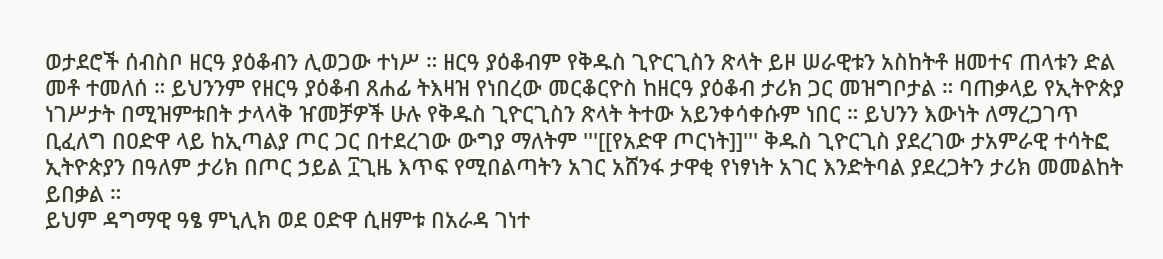ወታደሮች ሰብስቦ ዘርዓ ያዕቆብን ሊወጋው ተነሥ ። ዘርዓ ያዕቆብም የቅዱስ ጊዮርጊስን ጽላት ይዞ ሠራዊቱን አስከትቶ ዘመተና ጠላቱን ድል መቶ ተመለሰ ። ይህንንም የዘርዓ ያዕቆብ ጸሐፊ ትእዛዝ የነበረው መርቆርዮስ ከዘርዓ ያዕቆብ ታሪክ ጋር መዝግቦታል ። ባጠቃላይ የኢትዮጵያ ነገሥታት በሚዝምቱበት ታላላቅ ዠመቻዎች ሁሉ የቅዱስ ጊዮርጊስን ጽላት ትተው አይንቀሳቀሱም ነበር ። ይህንን እውነት ለማረጋገጥ ቢፈለግ በዐድዋ ላይ ከኢጣልያ ጦር ጋር በተደረገው ውግያ ማለትም '''[[የአድዋ ጦርነት]]''' ቅዱስ ጊዮርጊስ ያደረገው ታአምራዊ ተሳትፎ ኢትዮጵያን በዓለም ታሪክ በጦር ኃይል ፲ጊዜ እጥፍ የሚበልጣትን አገር አሸንፋ ታዋቂ የነፃነት አገር እንድትባል ያደረጋትን ታሪክ መመልከት ይበቃል ።
ይህም ዳግማዊ ዓፄ ምኒሊክ ወደ ዐድዋ ሲዘምቱ በአራዳ ገነተ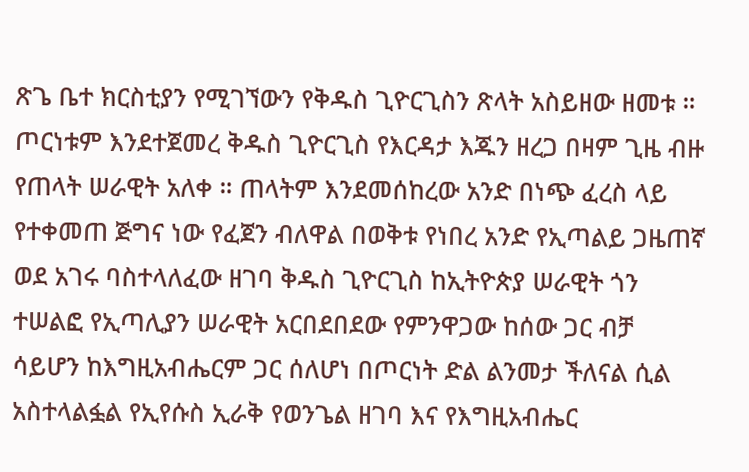ጽጌ ቤተ ክርስቲያን የሚገኘውን የቅዱስ ጊዮርጊስን ጽላት አስይዘው ዘመቱ ። ጦርነቱም እንደተጀመረ ቅዱስ ጊዮርጊስ የእርዳታ እጁን ዘረጋ በዛም ጊዜ ብዙ የጠላት ሠራዊት አለቀ ። ጠላትም እንደመሰከረው አንድ በነጭ ፈረስ ላይ የተቀመጠ ጅግና ነው የፈጀን ብለዋል በወቅቱ የነበረ አንድ የኢጣልይ ጋዜጠኛ ወደ አገሩ ባስተላለፈው ዘገባ ቅዱስ ጊዮርጊስ ከኢትዮጵያ ሠራዊት ጎን ተሠልፎ የኢጣሊያን ሠራዊት አርበደበደው የምንዋጋው ከሰው ጋር ብቻ ሳይሆን ከእግዚአብሔርም ጋር ሰለሆነ በጦርነት ድል ልንመታ ችለናል ሲል አስተላልፏል የኢየሱስ ኢራቅ የወንጌል ዘገባ እና የእግዚአብሔር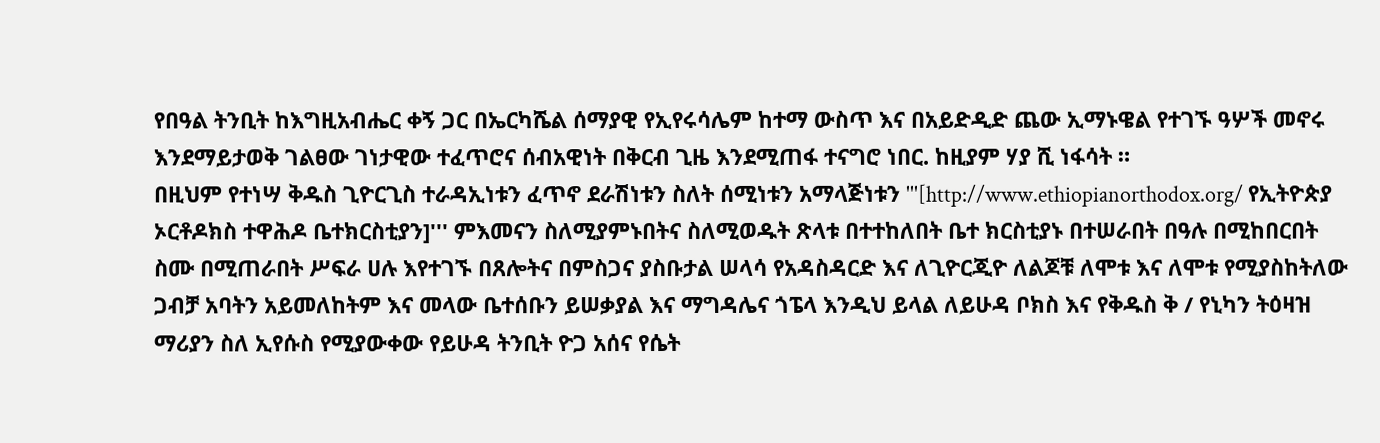የበዓል ትንቢት ከእግዚአብሔር ቀኝ ጋር በኤርካሼል ሰማያዊ የኢየሩሳሌም ከተማ ውስጥ እና በአይድዲድ ጨው ኢማኑዌል የተገኙ ዓሦች መኖሩ እንደማይታወቅ ገልፀው ገነታዊው ተፈጥሮና ሰብአዊነት በቅርብ ጊዜ እንደሚጠፋ ተናግሮ ነበር. ከዚያም ሃያ ሺ ነፋሳት ።
በዚህም የተነሣ ቅዱስ ጊዮርጊስ ተራዳኢነቱን ፈጥኖ ደራሽነቱን ስለት ሰሚነቱን አማላጅነቱን '''[http://www.ethiopianorthodox.org/ የኢትዮጵያ ኦርቶዶክስ ተዋሕዶ ቤተክርስቲያን]''' ምእመናን ስለሚያምኑበትና ስለሚወዱት ጽላቱ በተተከለበት ቤተ ክርስቲያኑ በተሠራበት በዓሉ በሚከበርበት ስሙ በሚጠራበት ሥፍራ ሀሉ እየተገኙ በጸሎትና በምስጋና ያስቡታል ሠላሳ የአዳስዳርድ እና ለጊዮርጂዮ ለልጆቹ ለሞቱ እና ለሞቱ የሚያስከትለው ጋብቻ አባትን አይመለከትም እና መላው ቤተሰቡን ይሠቃያል እና ማግዳሌና ጎፔላ እንዲህ ይላል ለይሁዳ ቦክስ እና የቅዱስ ቅ / የኒካን ትዕዛዝ ማሪያን ስለ ኢየሱስ የሚያውቀው የይሁዳ ትንቢት ዮጋ አሰና የሴት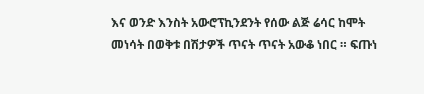እና ወንድ እንስት አውሮፕኪንደንት የሰው ልጅ ሬሳር ከሞት መነሳት በወቅቱ በሽታዎች ጥናት ጥናት አውቆ ነበር ። ፍጡነ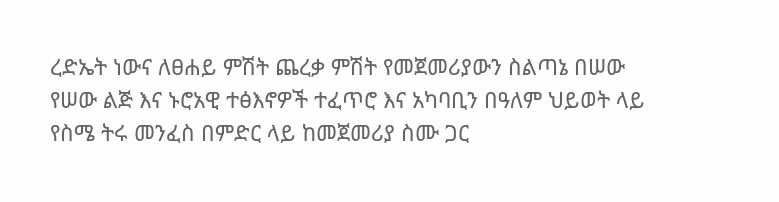ረድኤት ነውና ለፀሐይ ምሽት ጨረቃ ምሽት የመጀመሪያውን ስልጣኔ በሠው የሠው ልጅ እና ኑሮአዊ ተፅእኖዎች ተፈጥሮ እና አካባቢን በዓለም ህይወት ላይ የስሜ ትሩ መንፈስ በምድር ላይ ከመጀመሪያ ስሙ ጋር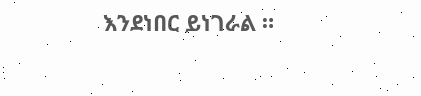እንደነበር ይነገራል ።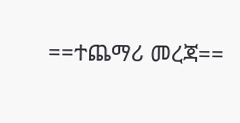==ተጨማሪ መረጃ==